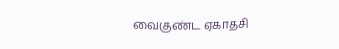வைகுண்ட ஏகாதசி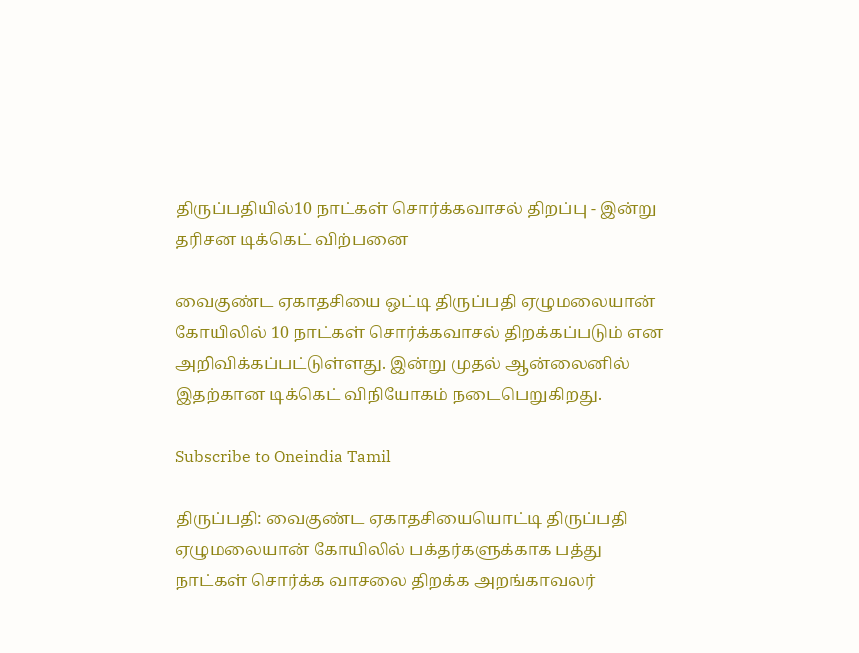திருப்பதியில்10 நாட்கள் சொர்க்கவாசல் திறப்பு - இன்று தரிசன டிக்கெட் விற்பனை

வைகுண்ட ஏகாதசியை ஒட்டி திருப்பதி ஏழுமலையான் கோயிலில் 10 நாட்கள் சொர்க்கவாசல் திறக்கப்படும் என அறிவிக்கப்பட்டுள்ளது. இன்று முதல் ஆன்லைனில் இதற்கான டிக்கெட் விநியோகம் நடைபெறுகிறது.

Subscribe to Oneindia Tamil

திருப்பதி: வைகுண்ட ஏகாதசியையொட்டி திருப்பதி ஏழுமலையான் கோயிலில் பக்தர்களுக்காக பத்து நாட்கள் சொர்க்க வாசலை திறக்க அறங்காவலர்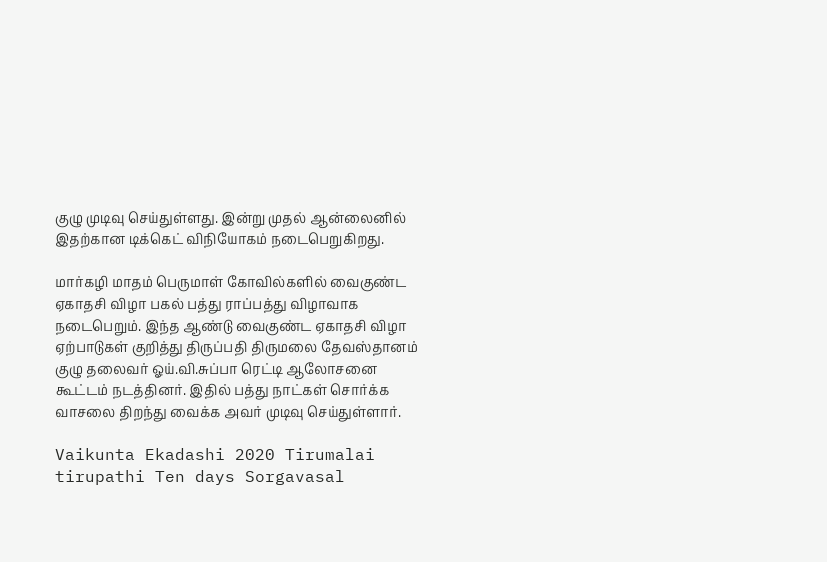குழு முடிவு செய்துள்ளது. இன்று முதல் ஆன்லைனில் இதற்கான டிக்கெட் விநியோகம் நடைபெறுகிறது.

மார்கழி மாதம் பெருமாள் கோவில்களில் வைகுண்ட ஏகாதசி விழா பகல் பத்து ராப்பத்து விழாவாக நடைபெறும். இந்த ஆண்டு வைகுண்ட ஏகாதசி விழா ஏற்பாடுகள் குறித்து திருப்பதி திருமலை தேவஸ்தானம் குழு தலைவர் ஓய்.வி.சுப்பா ரெட்டி ஆலோசனை கூட்டம் நடத்தினர். இதில் பத்து நாட்கள் சொர்க்க வாசலை திறந்து வைக்க அவர் முடிவு செய்துள்ளார்.

Vaikunta Ekadashi 2020 Tirumalai tirupathi Ten days Sorgavasal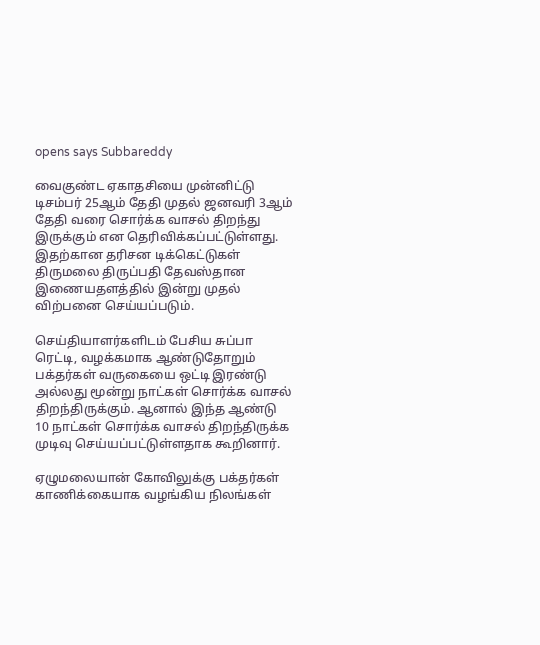opens says Subbareddy

வைகுண்ட ஏகாதசியை முன்னிட்டு டிசம்பர் 25ஆம் தேதி முதல் ஜனவரி 3ஆம் தேதி வரை சொர்க்க வாசல் திறந்து இருக்கும் என தெரிவிக்கப்பட்டுள்ளது. இதற்கான தரிசன டிக்கெட்டுகள் திருமலை திருப்பதி தேவஸ்தான இணையதளத்தில் இன்று முதல் விற்பனை செய்யப்படும்.

செய்தியாளர்களிடம் பேசிய சுப்பா ரெட்டி, வழக்கமாக ஆண்டுதோறும் பக்தர்கள் வருகையை ஒட்டி இரண்டு அல்லது மூன்று நாட்கள் சொர்க்க வாசல் திறந்திருக்கும். ஆனால் இந்த ஆண்டு 10 நாட்கள் சொர்க்க வாசல் திறந்திருக்க முடிவு செய்யப்பட்டுள்ளதாக கூறினார்.

ஏழுமலையான் கோவிலுக்கு பக்தர்கள் காணிக்கையாக வழங்கிய நிலங்கள்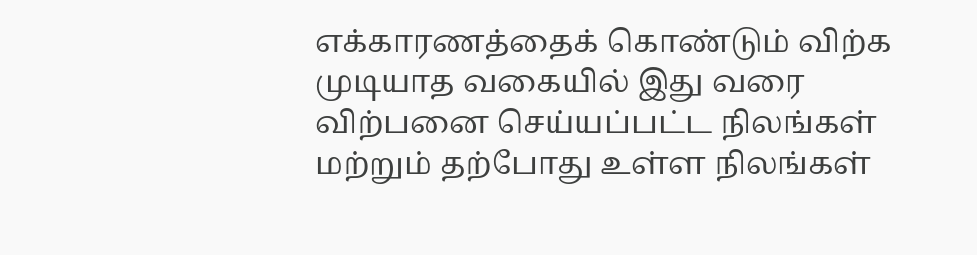எக்காரணத்தைக் கொண்டும் விற்க முடியாத வகையில் இது வரை விற்பனை செய்யப்பட்ட நிலங்கள் மற்றும் தற்போது உள்ள நிலங்கள்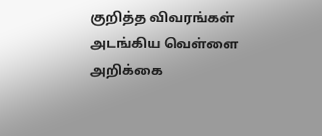குறித்த விவரங்கள் அடங்கிய வெள்ளை அறிக்கை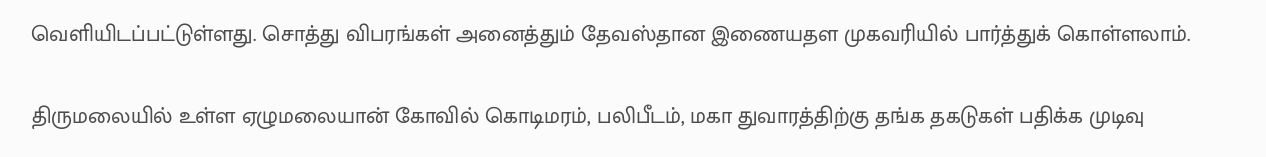வெளியிடப்பட்டுள்ளது. சொத்து விபரங்கள் அனைத்தும் தேவஸ்தான இணையதள முகவரியில் பார்த்துக் கொள்ளலாம்.

திருமலையில் உள்ள ஏழுமலையான் கோவில் கொடிமரம், பலிபீடம், மகா துவாரத்திற்கு தங்க தகடுகள் பதிக்க முடிவு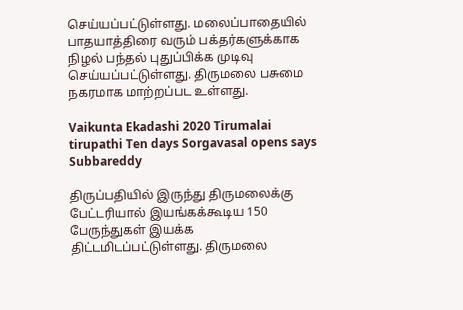செய்யப்பட்டுள்ளது. மலைப்பாதையில் பாதயாத்திரை வரும் பக்தர்களுக்காக நிழல் பந்தல் புதுப்பிக்க முடிவு செய்யப்பட்டுள்ளது. திருமலை பசுமை நகரமாக மாற்றப்பட உள்ளது.

Vaikunta Ekadashi 2020 Tirumalai tirupathi Ten days Sorgavasal opens says Subbareddy

திருப்பதியில் இருந்து திருமலைக்கு பேட்டரியால் இயங்கக்கூடிய 150 பேருந்துகள் இயக்க திட்டமிடப்பட்டுள்ளது. திருமலை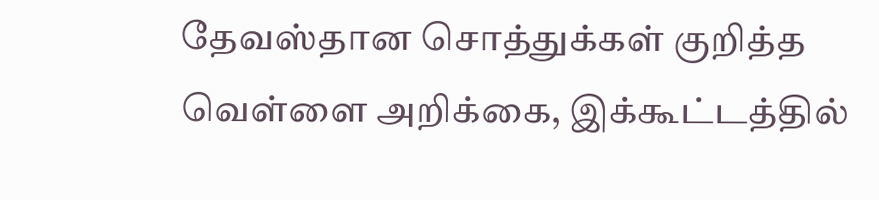தேவஸ்தான சொத்துக்கள் குறித்த வெள்ளை அறிக்கை, இக்கூட்டத்தில்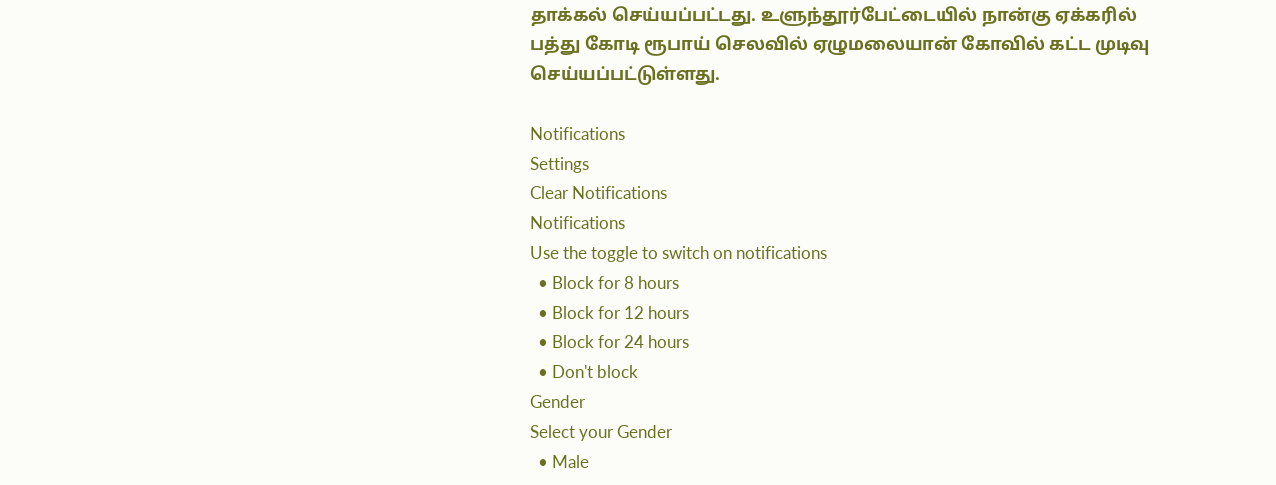தாக்கல் செய்யப்பட்டது. உளுந்தூர்பேட்டையில் நான்கு ஏக்கரில் பத்து கோடி ரூபாய் செலவில் ஏழுமலையான் கோவில் கட்ட முடிவு செய்யப்பட்டுள்ளது.

Notifications
Settings
Clear Notifications
Notifications
Use the toggle to switch on notifications
  • Block for 8 hours
  • Block for 12 hours
  • Block for 24 hours
  • Don't block
Gender
Select your Gender
  • Male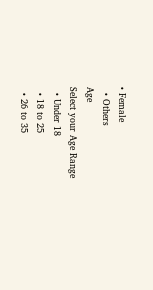• Female
  • Others
Age
Select your Age Range
  • Under 18
  • 18 to 25
  • 26 to 35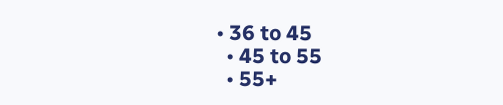• 36 to 45
  • 45 to 55
  • 55+